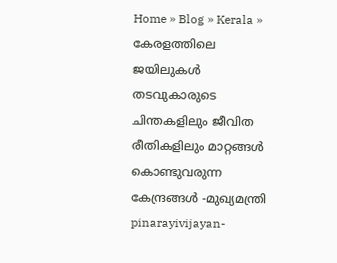Home » Blog » Kerala » കേരളത്തിലെ ജയിലുകള്‍ തടവുകാരുടെ ചിന്തകളിലും ജീവിത രീതികളിലും മാറ്റങ്ങള്‍ കൊണ്ടുവരുന്ന കേന്ദ്രങ്ങള്‍ -മുഖ്യമന്ത്രി
pinarayivijayan-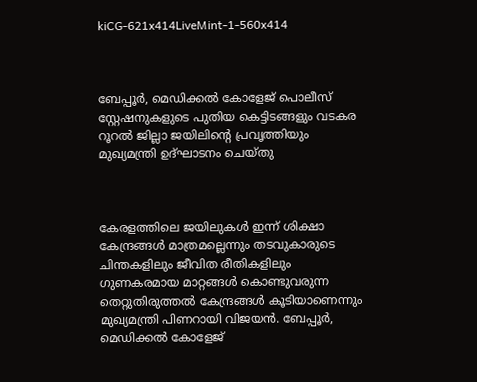kiCG-621x414LiveMint-1-560x414



ബേപ്പൂര്‍, മെഡിക്കല്‍ കോളേജ് പൊലീസ് സ്റ്റേഷനുകളുടെ പുതിയ കെട്ടിടങ്ങളും വടകര റൂറല്‍ ജില്ലാ ജയിലിന്റെ പ്രവൃത്തിയും മുഖ്യമന്ത്രി ഉദ്ഘാടനം ചെയ്തു



കേരളത്തിലെ ജയിലുകള്‍ ഇന്ന് ശിക്ഷാ കേന്ദ്രങ്ങള്‍ മാത്രമല്ലെന്നും തടവുകാരുടെ ചിന്തകളിലും ജീവിത രീതികളിലും ഗുണകരമായ മാറ്റങ്ങള്‍ കൊണ്ടുവരുന്ന തെറ്റുതിരുത്തല്‍ കേന്ദ്രങ്ങള്‍ കൂടിയാണെന്നും മുഖ്യമന്ത്രി പിണറായി വിജയന്‍. ബേപ്പൂര്‍, മെഡിക്കല്‍ കോളേജ്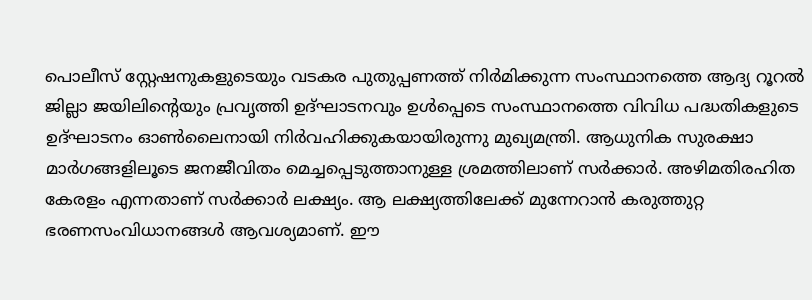പൊലീസ് സ്റ്റേഷനുകളുടെയും വടകര പുതുപ്പണത്ത് നിര്‍മിക്കുന്ന സംസ്ഥാനത്തെ ആദ്യ റൂറല്‍ ജില്ലാ ജയിലിന്റെയും പ്രവൃത്തി ഉദ്ഘാടനവും ഉള്‍പ്പെടെ സംസ്ഥാനത്തെ വിവിധ പദ്ധതികളുടെ ഉദ്ഘാടനം ഓണ്‍ലൈനായി നിര്‍വഹിക്കുകയായിരുന്നു മുഖ്യമന്ത്രി. ആധുനിക സുരക്ഷാ മാര്‍ഗങ്ങളിലൂടെ ജനജീവിതം മെച്ചപ്പെടുത്താനുള്ള ശ്രമത്തിലാണ് സര്‍ക്കാര്‍. അഴിമതിരഹിത കേരളം എന്നതാണ് സര്‍ക്കാര്‍ ലക്ഷ്യം. ആ ലക്ഷ്യത്തിലേക്ക് മുന്നേറാന്‍ കരുത്തുറ്റ ഭരണസംവിധാനങ്ങള്‍ ആവശ്യമാണ്. ഈ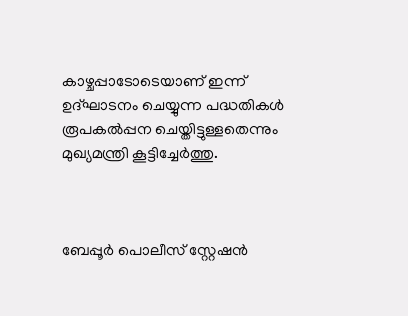കാഴ്ചപ്പാടോടെയാണ് ഇന്ന് ഉദ്ഘാടനം ചെയ്യുന്ന പദ്ധതികള്‍ രൂപകല്‍പ്പന ചെയ്തിട്ടുള്ളതെന്നും മുഖ്യമന്ത്രി കൂട്ടിച്ചേര്‍ത്തു.



ബേപ്പൂര്‍ പൊലീസ് സ്റ്റേഷന്‍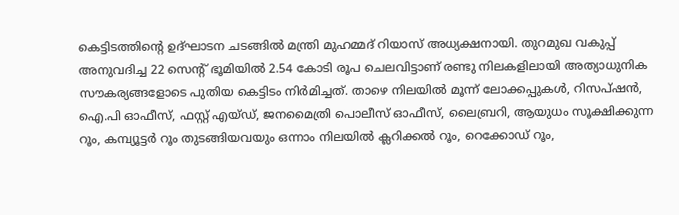കെട്ടിടത്തിന്റെ ഉദ്ഘാടന ചടങ്ങില്‍ മന്ത്രി മുഹമ്മദ് റിയാസ് അധ്യക്ഷനായി. തുറമുഖ വകുപ്പ് അനുവദിച്ച 22 സെന്റ് ഭൂമിയില്‍ 2.54 കോടി രൂപ ചെലവിട്ടാണ് രണ്ടു നിലകളിലായി അത്യാധുനിക സൗകര്യങ്ങളോടെ പുതിയ കെട്ടിടം നിര്‍മിച്ചത്. താഴെ നിലയില്‍ മൂന്ന് ലോക്കപ്പുകള്‍, റിസപ്ഷന്‍, ഐ.പി ഓഫീസ്, ഫസ്റ്റ് എയ്ഡ്, ജനമൈത്രി പൊലീസ് ഓഫീസ്, ലൈബ്രറി, ആയുധം സൂക്ഷിക്കുന്ന റൂം, കമ്പ്യൂട്ടര്‍ റൂം തുടങ്ങിയവയും ഒന്നാം നിലയില്‍ ക്ലറിക്കല്‍ റൂം, റെക്കോഡ് റൂം,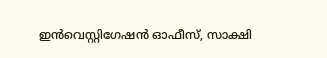ഇന്‍വെസ്റ്റിഗേഷന്‍ ഓഫീസ്, സാക്ഷി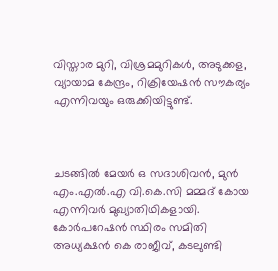വിസ്താര മുറി, വിശ്രമമുറികള്‍, അടുക്കള, വ്യായാമ കേന്ദ്രം, റിക്രിയേഷന്‍ സൗകര്യം എന്നിവയും ഒരുക്കിയിട്ടുണ്ട്.



ചടങ്ങില്‍ മേയര്‍ ഒ സദാശിവന്‍, മുന്‍ എം.എല്‍.എ വി.കെ.സി മമ്മദ് കോയ എന്നിവര്‍ മുഖ്യാതിഥികളായി. കോര്‍പറേഷന്‍ സ്ഥിരം സമിതി അധ്യക്ഷന്‍ കെ രാജീവ്, കടലുണ്ടി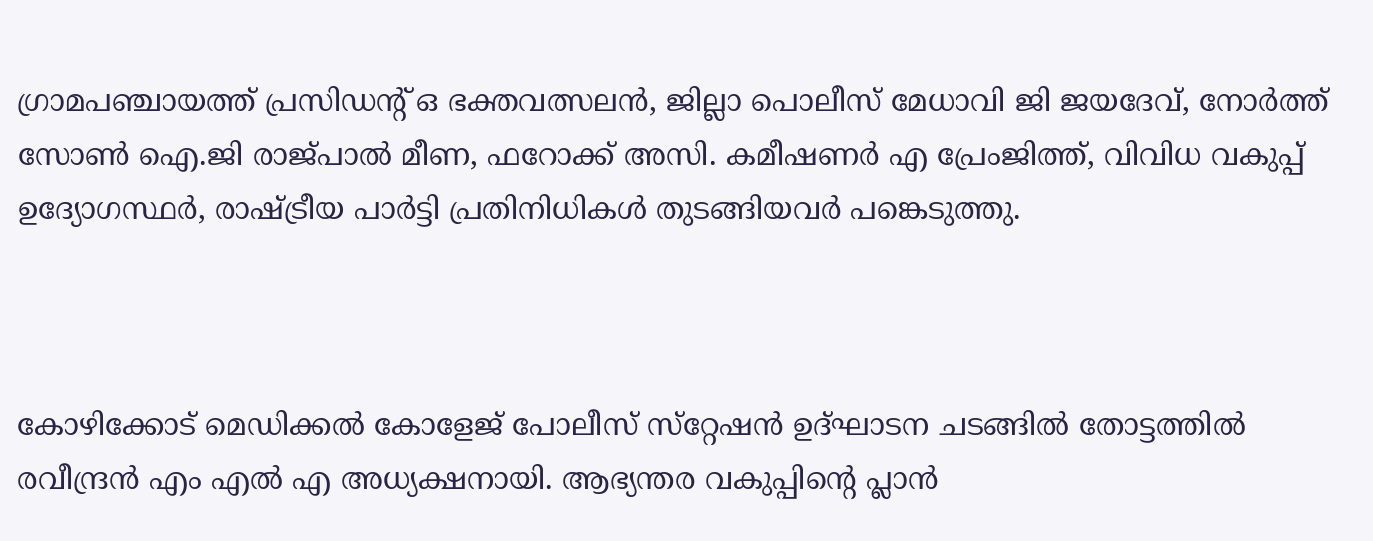ഗ്രാമപഞ്ചായത്ത് പ്രസിഡന്റ് ഒ ഭക്തവത്സലന്‍, ജില്ലാ പൊലീസ് മേധാവി ജി ജയദേവ്, നോര്‍ത്ത് സോണ്‍ ഐ.ജി രാജ്പാല്‍ മീണ, ഫറോക്ക് അസി. കമീഷണര്‍ എ പ്രേംജിത്ത്, വിവിധ വകുപ്പ് ഉദ്യോഗസ്ഥര്‍, രാഷ്ട്രീയ പാര്‍ട്ടി പ്രതിനിധികള്‍ തുടങ്ങിയവര്‍ പങ്കെടുത്തു.



കോഴിക്കോട് മെഡിക്കല്‍ കോളേജ് പോലീസ് സ്‌റ്റേഷന്‍ ഉദ്ഘാടന ചടങ്ങില്‍ തോട്ടത്തില്‍ രവീന്ദ്രന്‍ എം എല്‍ എ അധ്യക്ഷനായി. ആഭ്യന്തര വകുപ്പിന്റെ പ്ലാന്‍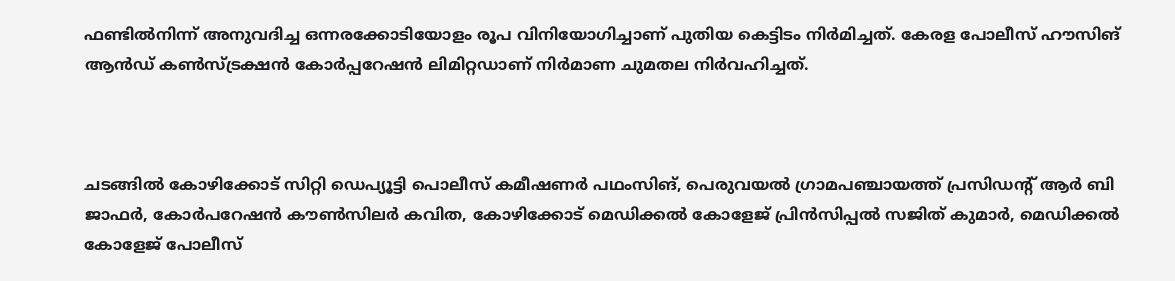ഫണ്ടില്‍നിന്ന് അനുവദിച്ച ഒന്നരക്കോടിയോളം രൂപ വിനിയോഗിച്ചാണ് പുതിയ കെട്ടിടം നിര്‍മിച്ചത്. കേരള പോലീസ് ഹൗസിങ് ആന്‍ഡ് കണ്‍സ്ട്രക്ഷന്‍ കോര്‍പ്പറേഷന്‍ ലിമിറ്റഡാണ് നിര്‍മാണ ചുമതല നിര്‍വഹിച്ചത്.



ചടങ്ങില്‍ കോഴിക്കോട് സിറ്റി ഡെപ്യൂട്ടി പൊലീസ് കമീഷണര്‍ പഥംസിങ്, പെരുവയല്‍ ഗ്രാമപഞ്ചായത്ത് പ്രസിഡന്റ് ആര്‍ ബി ജാഫര്‍, കോര്‍പറേഷന്‍ കൗണ്‍സിലര്‍ കവിത, കോഴിക്കോട് മെഡിക്കല്‍ കോളേജ് പ്രിന്‍സിപ്പല്‍ സജിത് കുമാര്‍, മെഡിക്കല്‍ കോളേജ് പോലീസ്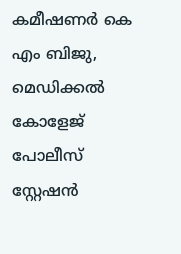കമീഷണര്‍ കെ എം ബിജു, മെഡിക്കല്‍ കോളേജ് പോലീസ് സ്റ്റേഷന്‍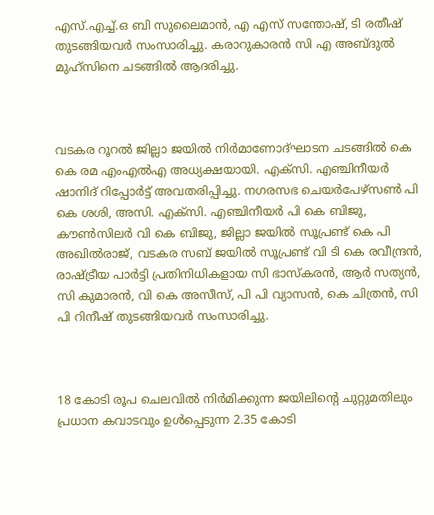എസ്.എച്ച്.ഒ ബി സുലൈമാന്‍, എ എസ് സന്തോഷ്, ടി രതീഷ് തുടങ്ങിയവര്‍ സംസാരിച്ചു. കരാറുകാരന്‍ സി എ അബ്ദുല്‍ മുഹ്‌സിനെ ചടങ്ങില്‍ ആദരിച്ചു.



വടകര റൂറല്‍ ജില്ലാ ജയില്‍ നിര്‍മാണോദ്ഘാടന ചടങ്ങില്‍ കെ കെ രമ എംഎല്‍എ അധ്യക്ഷയായി. എക്‌സി. എഞ്ചിനീയര്‍ ഷാനിദ് റിപ്പോര്‍ട്ട് അവതരിപ്പിച്ചു. നഗരസഭ ചെയര്‍പേഴ്‌സണ്‍ പി കെ ശശി, അസി. എക്‌സി. എഞ്ചിനീയര്‍ പി കെ ബിജു, കൗണ്‍സിലര്‍ വി കെ ബിജു, ജില്ലാ ജയില്‍ സൂപ്രണ്ട് കെ പി അഖില്‍രാജ്, വടകര സബ് ജയില്‍ സൂപ്രണ്ട് വി ടി കെ രവീന്ദ്രന്‍, രാഷ്ട്രീയ പാര്‍ട്ടി പ്രതിനിധികളായ സി ഭാസ്‌കരന്‍, ആര്‍ സത്യന്‍, സി കുമാരന്‍, വി കെ അസീസ്, പി പി വ്യാസന്‍, കെ ചിത്രന്‍, സി പി റിനീഷ് തുടങ്ങിയവര്‍ സംസാരിച്ചു.



18 കോടി രൂപ ചെലവില്‍ നിര്‍മിക്കുന്ന ജയിലിന്റെ ചുറ്റുമതിലും പ്രധാന കവാടവും ഉള്‍പ്പെടുന്ന 2.35 കോടി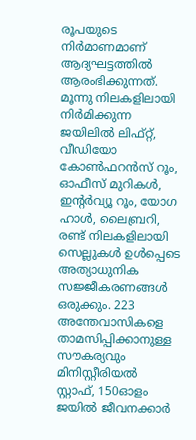രൂപയുടെ നിര്‍മാണമാണ് ആദ്യഘട്ടത്തില്‍ ആരംഭിക്കുന്നത്. മൂന്നു നിലകളിലായി നിര്‍മിക്കുന്ന ജയിലില്‍ ലിഫ്റ്റ്, വീഡിയോ കോണ്‍ഫറന്‍സ് റൂം, ഓഫീസ് മുറികള്‍, ഇന്റര്‍വ്യൂ റൂം, യോഗ ഹാള്‍, ലൈബ്രറി, രണ്ട് നിലകളിലായി സെല്ലുകള്‍ ഉള്‍പ്പെടെ അത്യാധുനിക സജ്ജീകരണങ്ങള്‍ ഒരുക്കും. 223 അന്തേവാസികളെ താമസിപ്പിക്കാനുള്ള സൗകര്യവും മിനിസ്റ്റീരിയല്‍ സ്റ്റാഫ്, 150ഓളം ജയില്‍ ജീവനക്കാര്‍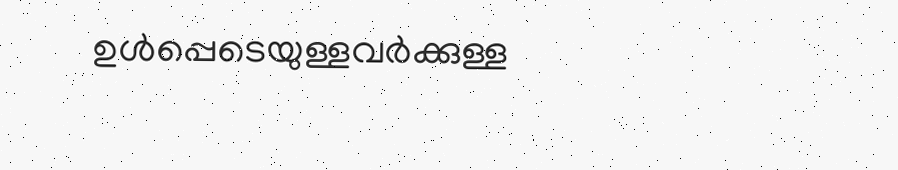ഉള്‍പ്പെടെയുള്ളവര്‍ക്കുള്ള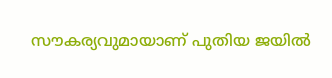സൗകര്യവുമായാണ് പുതിയ ജയില്‍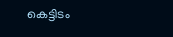കെട്ടിടം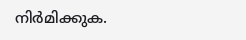നിര്‍മിക്കുക.